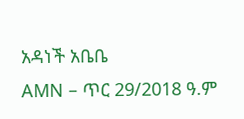አዳነች አቤቤ
AMN – ጥር 29/2018 ዓ.ም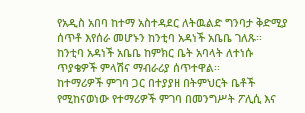የአዲስ አበባ ከተማ አስተዳደር ለትዉልድ ግንባታ ቅድሚያ ሰጥቶ እየሰራ መሆኑን ከንቲባ አዳነች አቤቤ ገለጹ፡፡
ከንቲባ አዳነች አቤቤ ከምክር ቤት አባላት ለተነሱ ጥያቄዎች ምላሽና ማብራሪያ ሰጥተዋል፡፡
ከተማሪዎች ምገባ ጋር በተያያዘ በትምህርት ቤቶች የሚከናወነው የተማሪዎች ምገባ በመንግሥት ፖሊሲ እና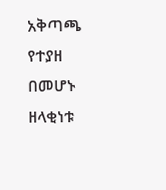አቅጣጫ የተያዘ በመሆኑ ዘላቂነቱ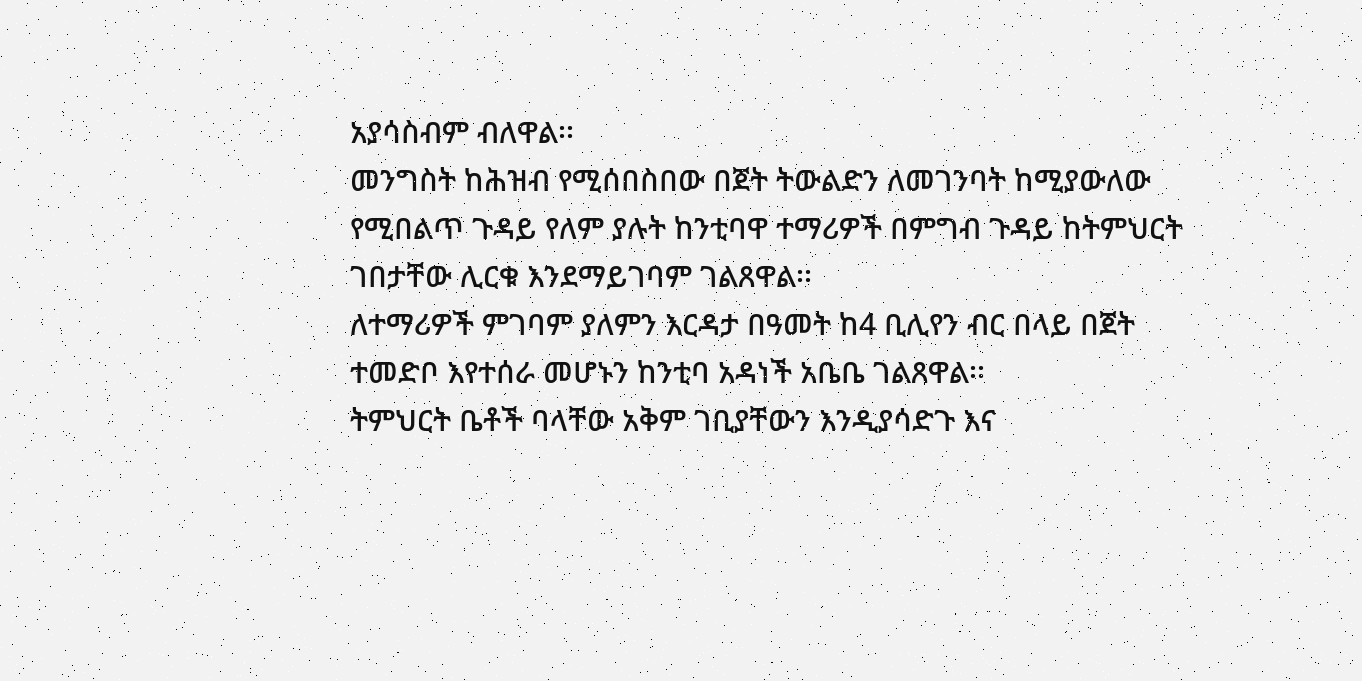አያሳስብም ብለዋል፡፡
መንግስት ከሕዝብ የሚሰበስበው በጀት ትውልድን ለመገንባት ከሚያውለው የሚበልጥ ጉዳይ የለም ያሉት ከንቲባዋ ተማሪዎች በምግብ ጉዳይ ከትምህርት ገበታቸው ሊርቁ እንደማይገባም ገልጸዋል፡፡
ለተማሪዎች ምገባም ያለምን እርዳታ በዓመት ከ4 ቢሊየን ብር በላይ በጀት ተመድቦ እየተሰራ መሆኑን ከንቲባ አዳነች አቤቤ ገልጸዋል፡፡
ትምህርት ቤቶች ባላቸው አቅም ገቢያቸውን እንዲያሳድጉ እና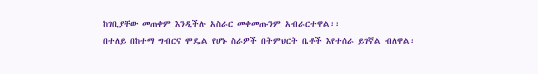ከገቢያቸው መጠቀም እንዲችሉ አስራር መቀመጡንም አብራርተዋል፡፡
በተለይ በከተማ ግብርና ሞዴል የሆኑ ስራዎች በትምህርት ቤቶች እየተሰራ ይገኛል ብለዋል፡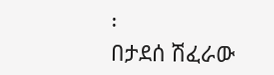፡
በታደሰ ሽፈራው